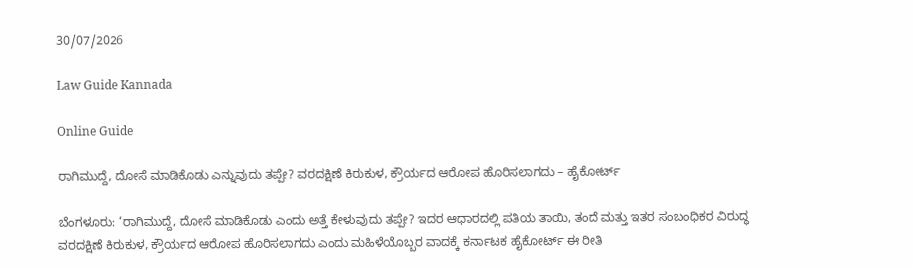30/07/2026

Law Guide Kannada

Online Guide

ರಾಗಿಮುದ್ದೆ, ದೋಸೆ ಮಾಡಿಕೊಡು ಎನ್ನುವುದು ತಪ್ಪೇ? ವರದಕ್ಷಿಣೆ ಕಿರುಕುಳ, ಕ್ರೌರ್ಯದ ಆರೋಪ ಹೊರಿಸಲಾಗದು – ಹೈಕೋರ್ಟ್

ಬೆಂಗಳೂರು: ‘ರಾಗಿಮುದ್ದೆ, ದೋಸೆ ಮಾಡಿಕೊಡು ಎಂದು ಅತ್ತೆ ಕೇಳುವುದು ತಪ್ಪೇ? ಇದರ ಆಧಾರದಲ್ಲಿ ಪತಿಯ ತಾಯಿ, ತಂದೆ ಮತ್ತು ಇತರ ಸಂಬಂಧಿಕರ ವಿರುದ್ಧ ವರದಕ್ಷಿಣೆ ಕಿರುಕುಳ, ಕ್ರೌರ್ಯದ ಆರೋಪ ಹೊರಿಸಲಾಗದು ಎಂದು ಮಹಿಳೆಯೊಬ್ಬರ ವಾದಕ್ಕೆ ಕರ್ನಾಟಕ ಹೈಕೋರ್ಟ್ ಈ ರೀತಿ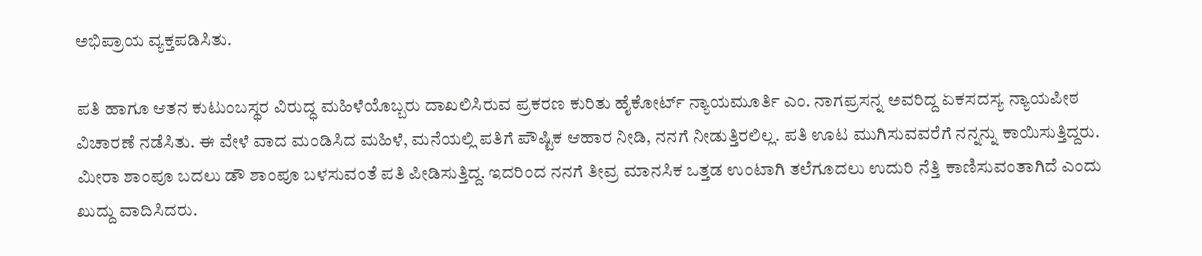ಅಭಿಪ್ರಾಯ ವ್ಯಕ್ತಪಡಿಸಿತು.

ಪತಿ ಹಾಗೂ ಆತನ ಕುಟುಂಬಸ್ಥರ ವಿರುದ್ಧ ಮಹಿಳೆಯೊಬ್ಬರು ದಾಖಲಿಸಿರುವ ಪ್ರಕರಣ ಕುರಿತು ಹೈಕೋರ್ಟ್ ನ್ಯಾಯಮೂರ್ತಿ ಎಂ. ನಾಗಪ್ರಸನ್ನ ಅವರಿದ್ದ ಏಕಸದಸ್ಯ ನ್ಯಾಯಪೀಠ ವಿಚಾರಣೆ ನಡೆಸಿತು. ಈ ವೇಳೆ ವಾದ ಮಂಡಿಸಿದ ಮಹಿಳೆ, ಮನೆಯಲ್ಲಿ ಪತಿಗೆ ಪೌಷ್ಟಿಕ ಆಹಾರ ನೀಡಿ, ನನಗೆ ನೀಡುತ್ತಿರಲಿಲ್ಲ. ಪತಿ ಊಟ ಮುಗಿಸುವವರೆಗೆ ನನ್ನನ್ನು ಕಾಯಿಸುತ್ತಿದ್ದರು. ಮೀರಾ ಶಾಂಪೂ ಬದಲು ಡೌ ಶಾಂಪೂ ಬಳಸುವಂತೆ ಪತಿ ಪೀಡಿಸುತ್ತಿದ್ದ. ಇದರಿಂದ ನನಗೆ ತೀವ್ರ ಮಾನಸಿಕ ಒತ್ತಡ ಉಂಟಾಗಿ ತಲೆಗೂದಲು ಉದುರಿ ನೆತ್ತಿ ಕಾಣಿಸುವಂತಾಗಿದೆ ಎಂದು ಖುದ್ದು ವಾದಿಸಿದರು.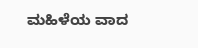ಮಹಿಳೆಯ ವಾದ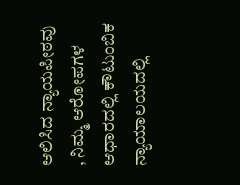ಆಲಿಸಿದ ನ್ಯಾಯಪೀಠವು , ನಿಮ್ಮ ಆರೋಪಗಳ ಆಧಾರದಲ್ಲಿ ಕೌಟುಂಬಿಕ ನ್ಯಾಯಾಲಯದಲ್ಲಿ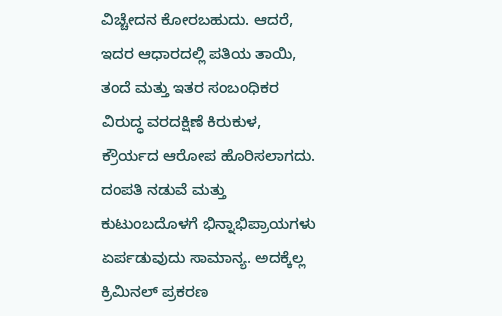ವಿಚ್ಚೇದನ ಕೋರಬಹುದು. ಆದರೆ, ಇದರ ಆಧಾರದಲ್ಲಿ ಪತಿಯ ತಾಯಿ, ತಂದೆ ಮತ್ತು ಇತರ ಸಂಬಂಧಿಕರ ವಿರುದ್ಧ ವರದಕ್ಷಿಣೆ ಕಿರುಕುಳ, ಕ್ರೌರ್ಯದ ಆರೋಪ ಹೊರಿಸಲಾಗದು. ದಂಪತಿ ನಡುವೆ ಮತ್ತು ಕುಟುಂಬದೊಳಗೆ ಭಿನ್ನಾಭಿಪ್ರಾಯಗಳು ಏರ್ಪಡುವುದು ಸಾಮಾನ್ಯ. ಅದಕ್ಕೆಲ್ಲ ಕ್ರಿಮಿನಲ್ ಪ್ರಕರಣ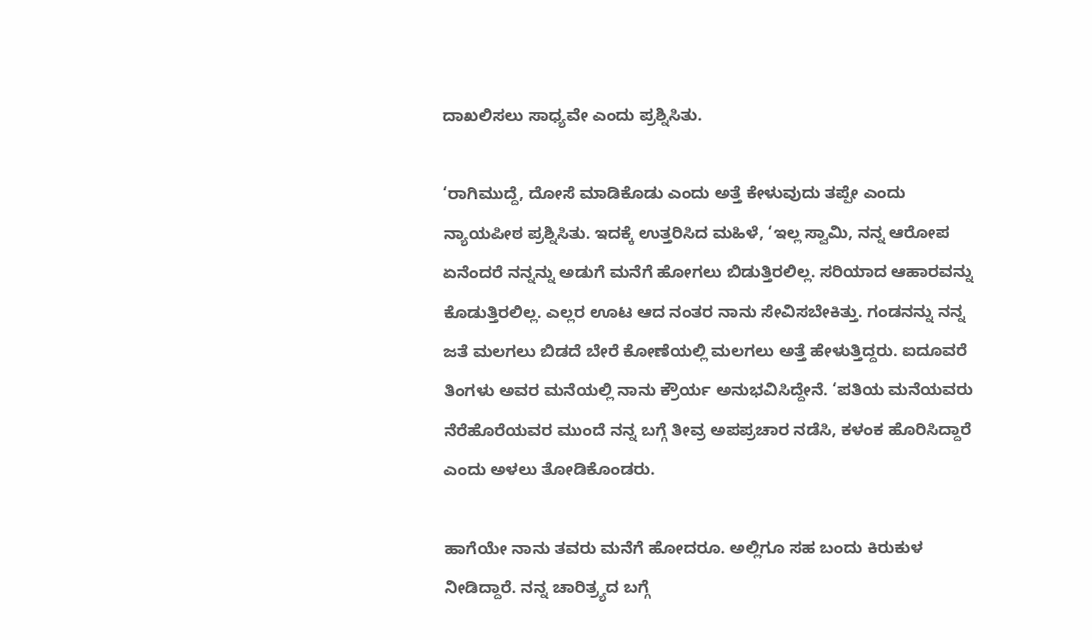ದಾಖಲಿಸಲು ಸಾಧ್ಯವೇ ಎಂದು ಪ್ರಶ್ನಿಸಿತು.

‘ರಾಗಿಮುದ್ದೆ, ದೋಸೆ ಮಾಡಿಕೊಡು ಎಂದು ಅತ್ತೆ ಕೇಳುವುದು ತಪ್ಪೇ ಎಂದು ನ್ಯಾಯಪೀಠ ಪ್ರಶ್ನಿಸಿತು. ಇದಕ್ಕೆ ಉತ್ತರಿಸಿದ ಮಹಿಳೆ, ‘ಇಲ್ಲ ಸ್ವಾಮಿ, ನನ್ನ ಆರೋಪ ಏನೆಂದರೆ ನನ್ನನ್ನು ಅಡುಗೆ ಮನೆಗೆ ಹೋಗಲು ಬಿಡುತ್ತಿರಲಿಲ್ಲ. ಸರಿಯಾದ ಆಹಾರವನ್ನು ಕೊಡುತ್ತಿರಲಿಲ್ಲ. ಎಲ್ಲರ ಊಟ ಆದ ನಂತರ ನಾನು ಸೇವಿಸಬೇಕಿತ್ತು. ಗಂಡನನ್ನು ನನ್ನ ಜತೆ ಮಲಗಲು ಬಿಡದೆ ಬೇರೆ ಕೋಣೆಯಲ್ಲಿ ಮಲಗಲು ಅತ್ತೆ ಹೇಳುತ್ತಿದ್ದರು. ಐದೂವರೆ ತಿಂಗಳು ಅವರ ಮನೆಯಲ್ಲಿ ನಾನು ಕ್ರೌರ್ಯ ಅನುಭವಿಸಿದ್ದೇನೆ. ‘ಪತಿಯ ಮನೆಯವರು ನೆರೆಹೊರೆಯವರ ಮುಂದೆ ನನ್ನ ಬಗ್ಗೆ ತೀವ್ರ ಅಪಪ್ರಚಾರ ನಡೆಸಿ, ಕಳಂಕ ಹೊರಿಸಿದ್ದಾರೆ ಎಂದು ಅಳಲು ತೋಡಿಕೊಂಡರು.

ಹಾಗೆಯೇ ನಾನು ತವರು ಮನೆಗೆ ಹೋದರೂ. ಅಲ್ಲಿಗೂ ಸಹ ಬಂದು ಕಿರುಕುಳ ನೀಡಿದ್ದಾರೆ. ನನ್ನ ಚಾರಿತ್ರ್ಯದ ಬಗ್ಗೆ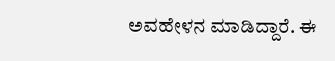ಅವಹೇಳನ ಮಾಡಿದ್ದಾರೆ. ಈ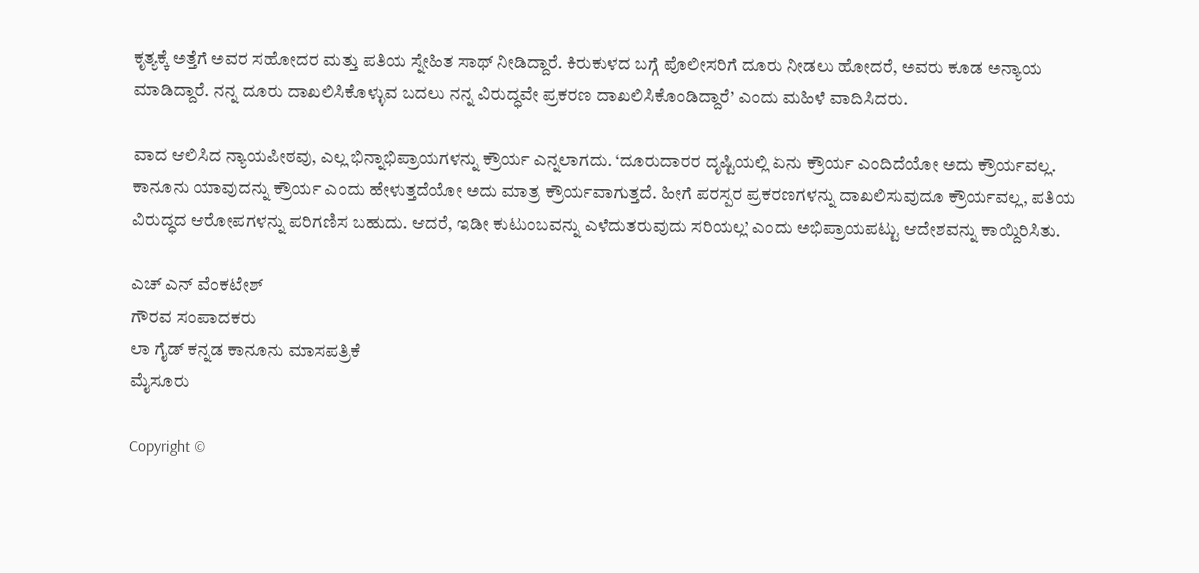ಕೃತ್ಯಕ್ಕೆ ಅತ್ತೆಗೆ ಅವರ ಸಹೋದರ ಮತ್ತು ಪತಿಯ ಸ್ನೇಹಿತ ಸಾಥ್ ನೀಡಿದ್ದಾರೆ. ಕಿರುಕುಳದ ಬಗ್ಗೆ ಪೊಲೀಸರಿಗೆ ದೂರು ನೀಡಲು ಹೋದರೆ, ಅವರು ಕೂಡ ಅನ್ಯಾಯ ಮಾಡಿದ್ದಾರೆ. ನನ್ನ ದೂರು ದಾಖಲಿಸಿಕೊಳ್ಳುವ ಬದಲು ನನ್ನ ವಿರುದ್ಧವೇ ಪ್ರಕರಣ ದಾಖಲಿಸಿಕೊಂಡಿದ್ದಾರೆ’ ಎಂದು ಮಹಿಳೆ ವಾದಿಸಿದರು.

ವಾದ ಆಲಿಸಿದ ನ್ಯಾಯಪೀಠವು, ಎಲ್ಲ ಭಿನ್ನಾಭಿಪ್ರಾಯಗಳನ್ನು ಕ್ರೌರ್ಯ ಎನ್ನಲಾಗದು. ‘ದೂರುದಾರರ ದೃಷ್ಟಿಯಲ್ಲಿ ಏನು ಕ್ರೌರ್ಯ ಎಂದಿದೆಯೋ ಅದು ಕ್ರೌರ್ಯವಲ್ಲ. ಕಾನೂನು ಯಾವುದನ್ನು ಕ್ರೌರ್ಯ ಎಂದು ಹೇಳುತ್ತದೆಯೋ ಅದು ಮಾತ್ರ ಕ್ರೌರ್ಯವಾಗುತ್ತದೆ. ಹೀಗೆ ಪರಸ್ಪರ ಪ್ರಕರಣಗಳನ್ನು ದಾಖಲಿಸುವುದೂ ಕ್ರೌರ್ಯವಲ್ಲ, ಪತಿಯ ವಿರುದ್ಧದ ಆರೋಪಗಳನ್ನು ಪರಿಗಣಿಸ ಬಹುದು. ಆದರೆ, ಇಡೀ ಕುಟುಂಬವನ್ನು ಎಳೆದುತರುವುದು ಸರಿಯಲ್ಲ’ ಎಂದು ಅಭಿಪ್ರಾಯಪಟ್ಟು ಆದೇಶವನ್ನು ಕಾಯ್ದಿರಿಸಿತು.

ಎಚ್ ಎನ್ ವೆಂಕಟೇಶ್
ಗೌರವ ಸಂಪಾದಕರು
ಲಾ ಗೈಡ್ ಕನ್ನಡ ಕಾನೂನು ಮಾಸಪತ್ರಿಕೆ
ಮೈಸೂರು

Copyright ©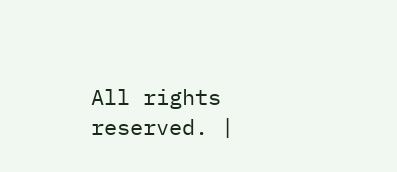All rights reserved. |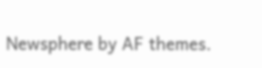Newsphere by AF themes.